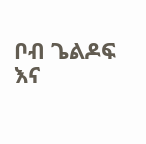ቦብ ጌልዶፍ እና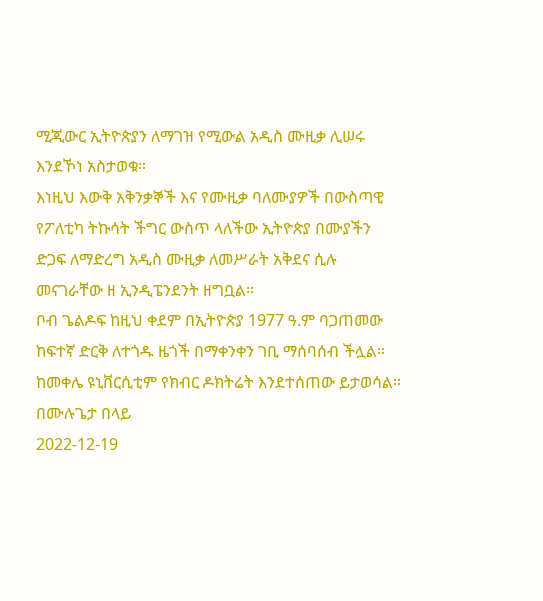ሚጂውር ኢትዮጵያን ለማገዝ የሚውል አዲስ ሙዚቃ ሊሠሩ እንደኾነ አስታወቁ።
እነዚህ እውቅ አቅንቃኞች እና የሙዚቃ ባለሙያዎች በውስጣዊ የፖለቲካ ትኩሳት ችግር ውስጥ ላለችው ኢትዮጵያ በሙያችን ድጋፍ ለማድረግ አዲስ ሙዚቃ ለመሥራት አቅደና ሲሉ መናገራቸው ዘ ኢንዲፔንደንት ዘግቧል።
ቦብ ጌልዶፍ ከዚህ ቀደም በኢትዮጵያ 1977 ዓ.ም ባጋጠመው ከፍተኛ ድርቅ ለተጎዱ ዜጎች በማቀንቀን ገቢ ማሰባሰብ ችሏል።
ከመቀሌ ዩኒቨርሲቲም የክብር ዶክትሬት እንደተሰጠው ይታወሳል።
በሙሉጌታ በላይ
2022-12-19